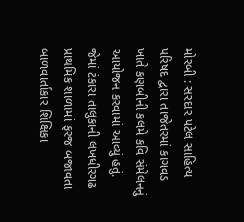મોરબી : સરદાર પટેલ સાહિત્ય પરિષદ દ્વારા તાજેતરમાં કાગવડ ખાતે કણબીની કલમે કવિ સંમેલનનું આયોજન કરવામાં આવ્યું હતું. જેમાં ટંકારા તાલુકાની લખધીરગઢ પ્રાથમિક શાળામાં ફરજ બજાવતા બાળવાર્તાકાર શિક્ષિકા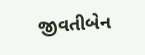જીવતીબેન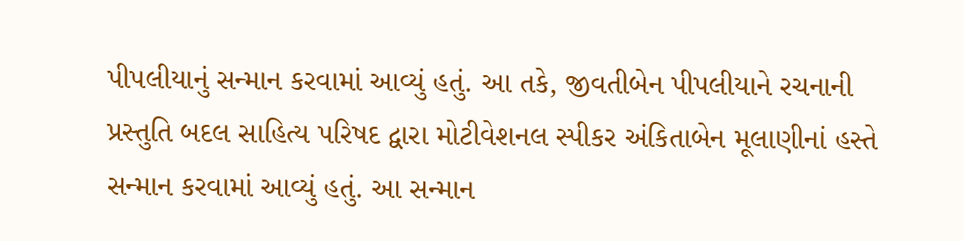પીપલીયાનું સન્માન કરવામાં આવ્યું હતું. આ તકે, જીવતીબેન પીપલીયાને રચનાની પ્રસ્તુતિ બદલ સાહિત્ય પરિષદ દ્વારા મોટીવેશનલ સ્પીકર અંકિતાબેન મૂલાણીનાં હસ્તે સન્માન કરવામાં આવ્યું હતું. આ સન્માન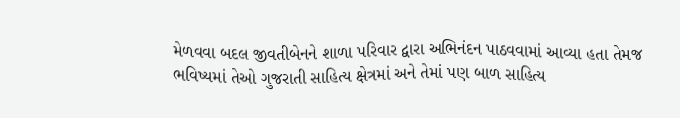મેળવવા બદલ જીવતીબેનને શાળા પરિવાર દ્વારા અભિનંદન પાઠવવામાં આવ્યા હતા તેમજ ભવિષ્યમાં તેઓ ગુજરાતી સાહિત્ય ક્ષેત્રમાં અને તેમાં પણ બાળ સાહિત્ય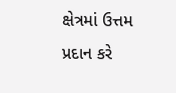ક્ષેત્રમાં ઉત્તમ પ્રદાન કરે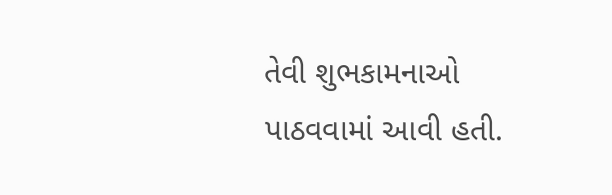તેવી શુભકામનાઓ પાઠવવામાં આવી હતી.